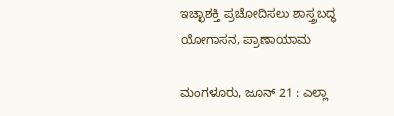ಇಚ್ಛಾಶಕ್ತಿ ಪ್ರಚೋದಿಸಲು ಶಾಸ್ತ್ರಬದ್ಧ ಯೋಗಾಸನ, ಪ್ರಾಣಾಯಾಮ

ಮಂಗಳೂರು, ಜೂನ್ 21 : ಎಲ್ಲಾ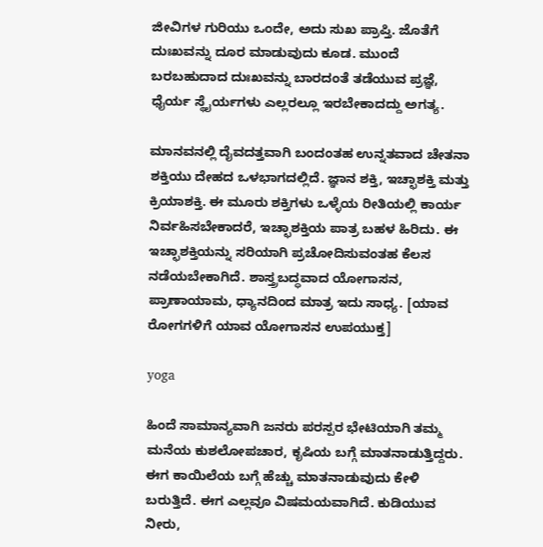ಜೀವಿಗಳ ಗುರಿಯು ಒಂದೇ, ಅದು ಸುಖ ಪ್ರಾಪ್ತಿ. ಜೊತೆಗೆ ದುಃಖವನ್ನು ದೂರ ಮಾಡುವುದು ಕೂಡ. ಮುಂದೆ ಬರಬಹುದಾದ ದುಃಖವನ್ನು ಬಾರದಂತೆ ತಡೆಯುವ ಪ್ರಜ್ಞೆ, ಧೈರ್ಯ ಸ್ಥೈರ್ಯಗಳು ಎಲ್ಲರಲ್ಲೂ ಇರಬೇಕಾದದ್ದು ಅಗತ್ಯ.

ಮಾನವನಲ್ಲಿ ದೈವದತ್ತವಾಗಿ ಬಂದಂತಹ ಉನ್ನತವಾದ ಚೇತನಾ ಶಕ್ತಿಯು ದೇಹದ ಒಳಭಾಗದಲ್ಲಿದೆ. ಜ್ಞಾನ ಶಕ್ತಿ, ಇಚ್ಛಾಶಕ್ತಿ ಮತ್ತು ಕ್ರಿಯಾಶಕ್ತಿ. ಈ ಮೂರು ಶಕ್ತಿಗಳು ಒಳ್ಳೆಯ ರೀತಿಯಲ್ಲಿ ಕಾರ್ಯ ನಿರ್ವಹಿಸಬೇಕಾದರೆ, ಇಚ್ಛಾಶಕ್ತಿಯ ಪಾತ್ರ ಬಹಳ ಹಿರಿದು. ಈ ಇಚ್ಛಾಶಕ್ತಿಯನ್ನು ಸರಿಯಾಗಿ ಪ್ರಚೋದಿಸುವಂತಹ ಕೆಲಸ ನಡೆಯಬೇಕಾಗಿದೆ. ಶಾಸ್ತ್ರಬದ್ಧವಾದ ಯೋಗಾಸನ, ಪ್ರಾಣಾಯಾಮ, ಧ್ಯಾನದಿಂದ ಮಾತ್ರ ಇದು ಸಾಧ್ಯ. [ಯಾವ ರೋಗಗಳಿಗೆ ಯಾವ ಯೋಗಾಸನ ಉಪಯುಕ್ತ]

yoga

ಹಿಂದೆ ಸಾಮಾನ್ಯವಾಗಿ ಜನರು ಪರಸ್ಪರ ಭೇಟಿಯಾಗಿ ತಮ್ಮ ಮನೆಯ ಕುಶಲೋಪಚಾರ, ಕೃಷಿಯ ಬಗ್ಗೆ ಮಾತನಾಡುತ್ತಿದ್ದರು. ಈಗ ಕಾಯಿಲೆಯ ಬಗ್ಗೆ ಹೆಚ್ಚು ಮಾತನಾಡುವುದು ಕೇಳಿ ಬರುತ್ತಿದೆ. ಈಗ ಎಲ್ಲವೂ ವಿಷಮಯವಾಗಿದೆ. ಕುಡಿಯುವ ನೀರು,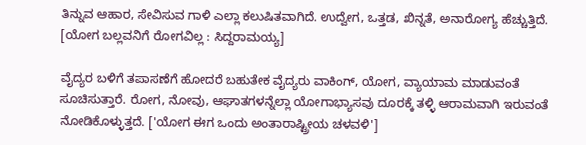ತಿನ್ನುವ ಆಹಾರ, ಸೇವಿಸುವ ಗಾಳಿ ಎಲ್ಲಾ ಕಲುಷಿತವಾಗಿದೆ. ಉದ್ವೇಗ, ಒತ್ತಡ, ಖಿನ್ನತೆ, ಅನಾರೋಗ್ಯ ಹೆಚ್ಚುತ್ತಿದೆ. [ಯೋಗ ಬಲ್ಲವನಿಗೆ ರೋಗವಿಲ್ಲ : ಸಿದ್ದರಾಮಯ್ಯ]

ವೈದ್ಯರ ಬಳಿಗೆ ತಪಾಸಣೆಗೆ ಹೋದರೆ ಬಹುತೇಕ ವೈದ್ಯರು ವಾಕಿಂಗ್, ಯೋಗ, ವ್ಯಾಯಾಮ ಮಾಡುವಂತೆ ಸೂಚಿಸುತ್ತಾರೆ. ರೋಗ, ನೋವು, ಆಘಾತಗಳನ್ನೆಲ್ಲಾ ಯೋಗಾಭ್ಯಾಸವು ದೂರಕ್ಕೆ ತಳ್ಳಿ ಆರಾಮವಾಗಿ ಇರುವಂತೆ ನೋಡಿಕೊಳ್ಳುತ್ತದೆ. ['ಯೋಗ ಈಗ ಒಂದು ಅಂತಾರಾಷ್ಟ್ರೀಯ ಚಳವಳಿ']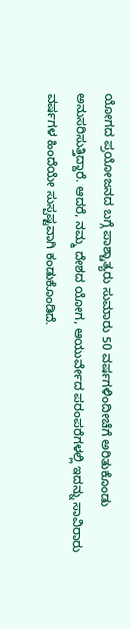ಯೋಗದ ಪ್ರಯೋಜನದ ಬಗ್ಗೆ ಪಾಶ್ಚಾತ್ಯರು ಸುಮಾರು 50 ವರ್ಷಗಳಿಂದೀಚೆಗೆ ಅರಿತುಕೊಂಡು ಅನುಸರಿಸುತ್ತಿದ್ದಾರೆ. ಆದರೆ, ನಮ್ಮ ದೇಶದ ಯೋಗ, ಆಯುರ್ವೇದ ಪರಂಪರೆಗಳಲ್ಲಿ ಇದನ್ನು ಸಾವಿರಾರು ವರ್ಷಗಳ ಹಿಂದೆಯೇ ಸುಸ್ಪಷ್ಟವಾಗಿ ಕಂಡುಕೊಂಡಿದೆ.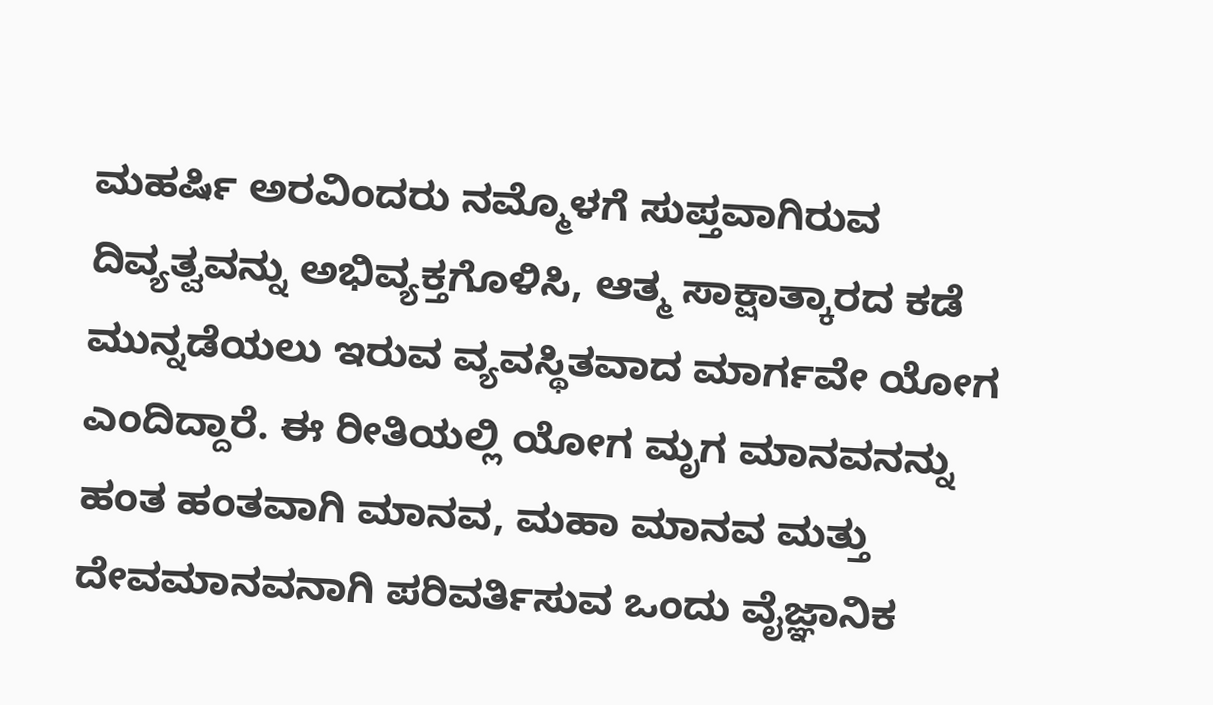ಮಹರ್ಷಿ ಅರವಿಂದರು ನಮ್ಮೊಳಗೆ ಸುಪ್ತವಾಗಿರುವ ದಿವ್ಯತ್ವವನ್ನು ಅಭಿವ್ಯಕ್ತಗೊಳಿಸಿ, ಆತ್ಮ ಸಾಕ್ಷಾತ್ಕಾರದ ಕಡೆ ಮುನ್ನಡೆಯಲು ಇರುವ ವ್ಯವಸ್ಥಿತವಾದ ಮಾರ್ಗವೇ ಯೋಗ ಎಂದಿದ್ದಾರೆ. ಈ ರೀತಿಯಲ್ಲಿ ಯೋಗ ಮೃಗ ಮಾನವನನ್ನು ಹಂತ ಹಂತವಾಗಿ ಮಾನವ, ಮಹಾ ಮಾನವ ಮತ್ತು ದೇವಮಾನವನಾಗಿ ಪರಿವರ್ತಿಸುವ ಒಂದು ವೈಜ್ಞಾನಿಕ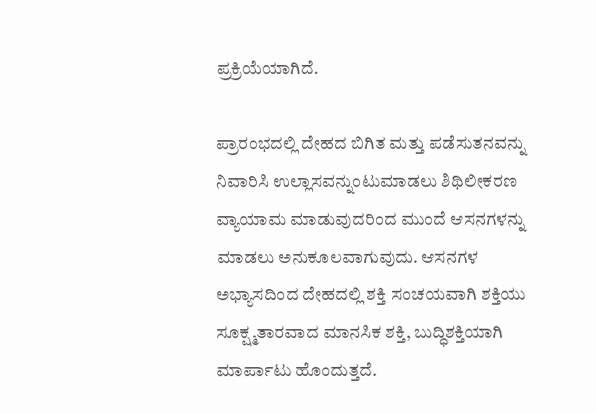ಪ್ರಕ್ರಿಯೆಯಾಗಿದೆ.

ಪ್ರಾರಂಭದಲ್ಲಿ ದೇಹದ ಬಿಗಿತ ಮತ್ತು ಪಡೆಸುತನವನ್ನು ನಿವಾರಿಸಿ ಉಲ್ಲಾಸವನ್ನುಂಟುಮಾಡಲು ಶಿಥಿಲೀಕರಣ ವ್ಯಾಯಾಮ ಮಾಡುವುದರಿಂದ ಮುಂದೆ ಆಸನಗಳನ್ನು ಮಾಡಲು ಅನುಕೂಲವಾಗುವುದು. ಆಸನಗಳ ಅಭ್ಯಾಸದಿಂದ ದೇಹದಲ್ಲಿ ಶಕ್ತಿ ಸಂಚಯವಾಗಿ ಶಕ್ತಿಯು ಸೂಕ್ಷ್ಮತಾರವಾದ ಮಾನಸಿಕ ಶಕ್ತಿ, ಬುದ್ಧಿಶಕ್ತಿಯಾಗಿ ಮಾರ್ಪಾಟು ಹೊಂದುತ್ತದೆ.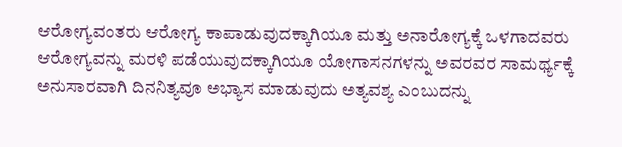ಆರೋಗ್ಯವಂತರು ಆರೋಗ್ಯ ಕಾಪಾಡುವುದಕ್ಕಾಗಿಯೂ ಮತ್ತು ಅನಾರೋಗ್ಯಕ್ಕೆ ಒಳಗಾದವರು ಆರೋಗ್ಯವನ್ನು ಮರಳಿ ಪಡೆಯುವುದಕ್ಕಾಗಿಯೂ ಯೋಗಾಸನಗಳನ್ನು ಅವರವರ ಸಾಮರ್ಥ್ಯಕ್ಕೆ ಅನುಸಾರವಾಗಿ ದಿನನಿತ್ಯವೂ ಅಭ್ಯಾಸ ಮಾಡುವುದು ಅತ್ಯವಶ್ಯ ಎಂಬುದನ್ನು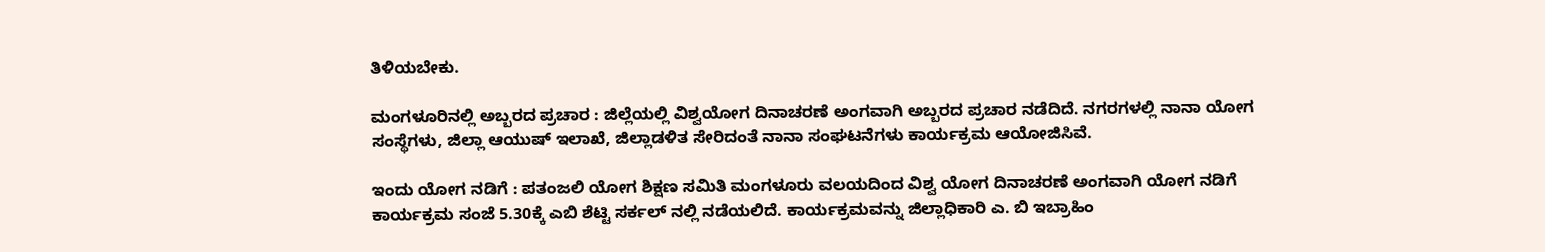ತಿಳಿಯಬೇಕು.

ಮಂಗಳೂರಿನಲ್ಲಿ ಅಬ್ಬರದ ಪ್ರಚಾರ : ಜಿಲ್ಲೆಯಲ್ಲಿ ವಿಶ್ವಯೋಗ ದಿನಾಚರಣೆ ಅಂಗವಾಗಿ ಅಬ್ಬರದ ಪ್ರಚಾರ ನಡೆದಿದೆ. ನಗರಗಳಲ್ಲಿ ನಾನಾ ಯೋಗ ಸಂಸ್ಥೆಗಳು, ಜಿಲ್ಲಾ ಆಯುಷ್ ಇಲಾಖೆ, ಜಿಲ್ಲಾಡಳಿತ ಸೇರಿದಂತೆ ನಾನಾ ಸಂಘಟನೆಗಳು ಕಾರ್ಯಕ್ರಮ ಆಯೋಜಿಸಿವೆ.

ಇಂದು ಯೋಗ ನಡಿಗೆ : ಪತಂಜಲಿ ಯೋಗ ಶಿಕ್ಷಣ ಸಮಿತಿ ಮಂಗಳೂರು ವಲಯದಿಂದ ವಿಶ್ವ ಯೋಗ ದಿನಾಚರಣೆ ಅಂಗವಾಗಿ ಯೋಗ ನಡಿಗೆ ಕಾರ್ಯಕ್ರಮ ಸಂಜೆ 5.30ಕ್ಕೆ ಎಬಿ ಶೆಟ್ಟಿ ಸರ್ಕಲ್ ನಲ್ಲಿ ನಡೆಯಲಿದೆ. ಕಾರ್ಯಕ್ರಮವನ್ನು ಜಿಲ್ಲಾಧಿಕಾರಿ ಎ. ಬಿ ಇಬ್ರಾಹಿಂ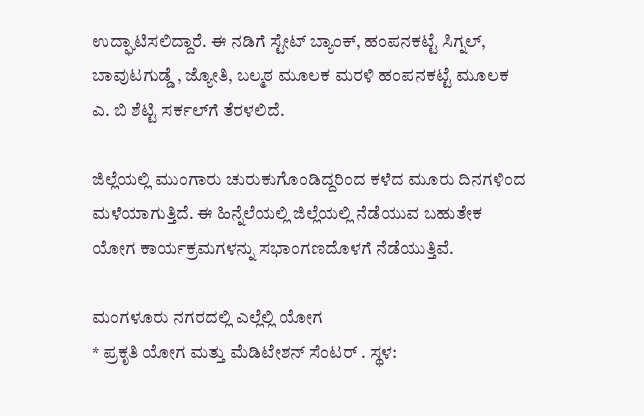ಉದ್ಘಾಟಿಸಲಿದ್ದಾರೆ. ಈ ನಡಿಗೆ ಸ್ಟೇಟ್ ಬ್ಯಾಂಕ್, ಹಂಪನಕಟ್ಟೆ ಸಿಗ್ನಲ್, ಬಾವುಟಗುಡ್ಡೆ , ಜ್ಯೋತಿ, ಬಲ್ಮಠ ಮೂಲಕ ಮರಳಿ ಹಂಪನಕಟ್ಟೆ ಮೂಲಕ ಎ. ಬಿ ಶೆಟ್ಟಿ ಸರ್ಕಲ್‌ಗೆ ತೆರಳಲಿದೆ.

ಜಿಲ್ಲೆಯಲ್ಲಿ ಮುಂಗಾರು ಚುರುಕುಗೊಂಡಿದ್ದರಿಂದ ಕಳೆದ ಮೂರು ದಿನಗಳಿಂದ ಮಳೆಯಾಗುತ್ತಿದೆ. ಈ ಹಿನ್ನೆಲೆಯಲ್ಲಿ ಜಿಲ್ಲೆಯಲ್ಲಿ ನೆಡೆಯುವ ಬಹುತೇಕ ಯೋಗ ಕಾರ್ಯಕ್ರಮಗಳನ್ನು ಸಭಾಂಗಣದೊಳಗೆ ನೆಡೆಯುತ್ತಿವೆ.

ಮಂಗಳೂರು ನಗರದಲ್ಲಿ ಎಲ್ಲೆಲ್ಲಿ ಯೋಗ
* ಪ್ರಕೃತಿ ಯೋಗ ಮತ್ತು ಮೆಡಿಟೇಶನ್ ಸೆಂಟರ್ . ಸ್ಥಳ: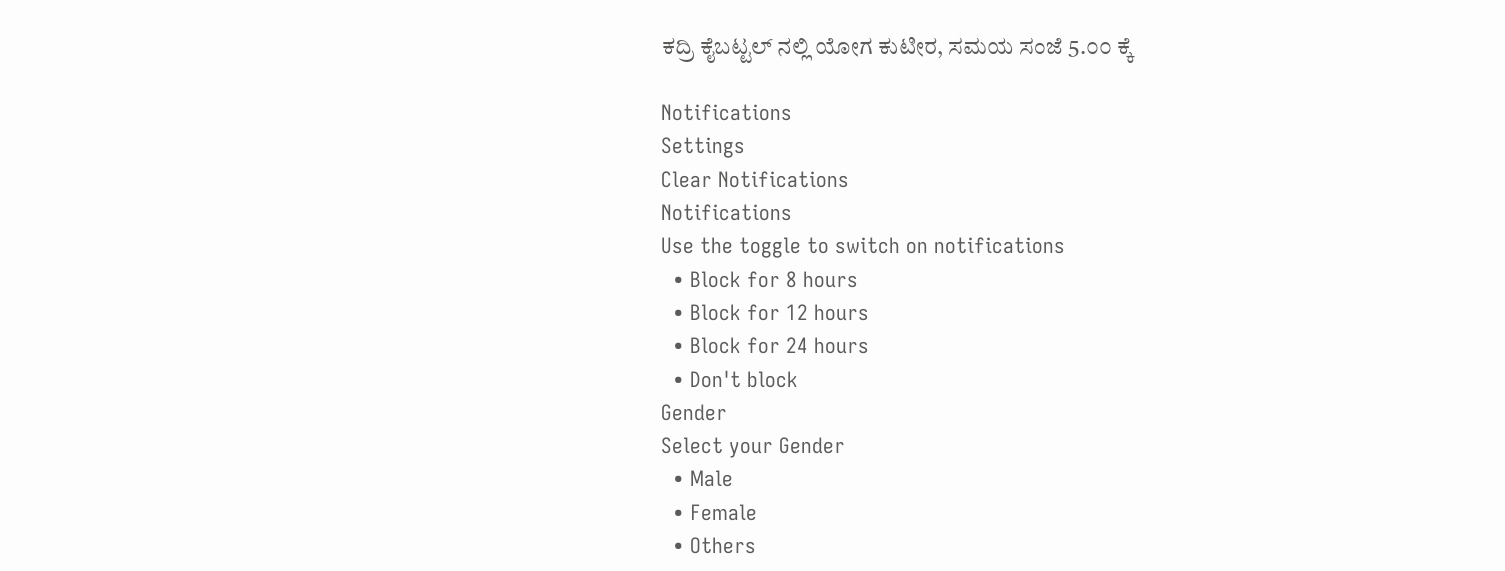ಕದ್ರಿ ಕೈಬಟ್ಟಲ್ ನಲ್ಲಿ ಯೋಗ ಕುಟೀರ, ಸಮಯ ಸಂಜೆ 5.೦೦ ಕ್ಕೆ

Notifications
Settings
Clear Notifications
Notifications
Use the toggle to switch on notifications
  • Block for 8 hours
  • Block for 12 hours
  • Block for 24 hours
  • Don't block
Gender
Select your Gender
  • Male
  • Female
  • Others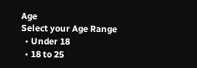Age
Select your Age Range
  • Under 18
  • 18 to 25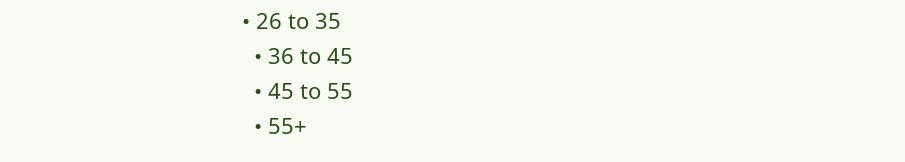• 26 to 35
  • 36 to 45
  • 45 to 55
  • 55+